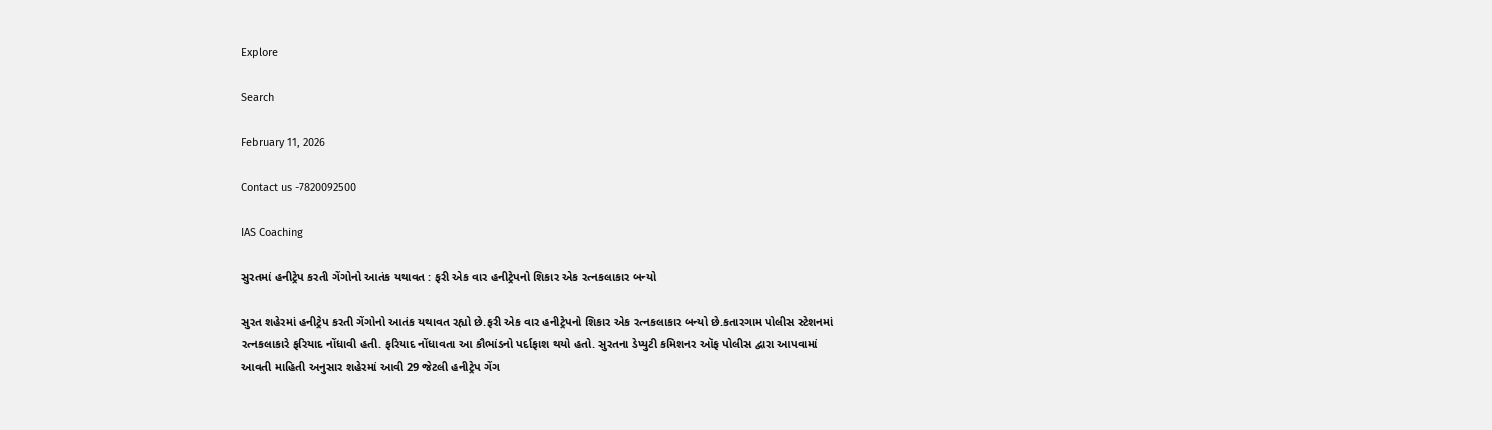Explore

Search

February 11, 2026

Contact us -7820092500

IAS Coaching

સુરતમાં હનીટ્રેપ કરતી ગેંગોનો આતંક યથાવત : ફરી એક વાર હનીટ્રેપનો શિકાર એક રત્નકલાકાર બન્યો

સુરત શહેરમાં હનીટ્રેપ કરતી ગેંગોનો આતંક યથાવત રહ્યો છે.ફરી એક વાર હનીટ્રેપનો શિકાર એક રત્નકલાકાર બન્યો છે.કતારગામ પોલીસ સ્ટેશનમાં રત્નકલાકારે ફરિયાદ નોંધાવી હતી. ફરિયાદ નોંધાવતા આ કૌભાંડનો પર્દાફાશ થયો હતો. સુરતના ડેપ્યુટી કમિશનર ઑફ પોલીસ દ્વારા આપવામાં આવતી માહિતી અનુસાર શહેરમાં આવી 29 જેટલી હનીટ્રેપ ગેંગ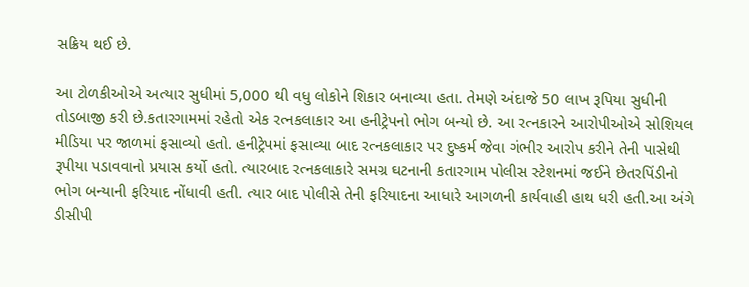સક્રિય થઈ છે.

આ ટોળકીઓએ અત્યાર સુધીમાં 5,000 થી વધુ લોકોને શિકાર બનાવ્યા હતા. તેમણે અંદાજે 50 લાખ રૂપિયા સુધીની તોડબાજી કરી છે.કતારગામમાં રહેતો એક રત્નકલાકાર આ હનીટ્રેપનો ભોગ બન્યો છે. આ રત્નકારને આરોપીઓએ સોશિયલ મીડિયા પર જાળમાં ફસાવ્યો હતો. હનીટ્રેપમાં ફસાવ્યા બાદ રત્નકલાકાર પર દુષ્કર્મ જેવા ગંભીર આરોપ કરીને તેની પાસેથી રૂપીયા પડાવવાનો પ્રયાસ કર્યો હતો. ત્યારબાદ રત્નકલાકારે સમગ્ર ઘટનાની કતારગામ પોલીસ સ્ટેશનમાં જઈને છેતરપિંડીનો ભોગ બન્યાની ફરિયાદ નોંધાવી હતી. ત્યાર બાદ પોલીસે તેની ફરિયાદના આધારે આગળની કાર્યવાહી હાથ ધરી હતી.આ અંગે ડીસીપી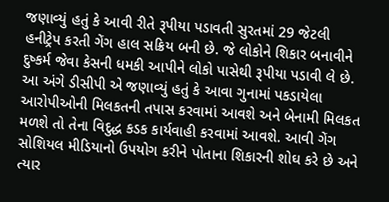જણાવ્યું હતું કે આવી રીતે રૂપીયા પડાવતી સુરતમાં 29 જેટલી હનીટ્રેપ કરતી ગેંગ હાલ સક્રિય બની છે. જે લોકોને શિકાર બનાવીને દુષ્કર્મ જેવા કેસની ધમકી આપીને લોકો પાસેથી રૂપીયા પડાવી લે છે. આ અંગે ડીસીપી એ જણાવ્યું હતું કે આવા ગુનામાં પકડાયેલા આરોપીઓની મિલકતની તપાસ કરવામાં આવશે અને બેનામી મિલકત મળશે તો તેના વિદુદ્ધ કડક કાર્યવાહી કરવામાં આવશે. આવી ગેંગ સોશિયલ મીડિયાનો ઉપયોગ કરીને પોતાના શિકારની શોઘ કરે છે અને ત્યાર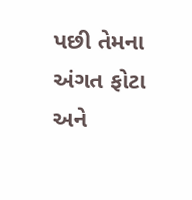પછી તેમના અંગત ફોટા અને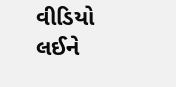વીડિયો લઈને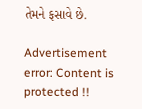તેમને ફસાવે છે.

Advertisement
error: Content is protected !!